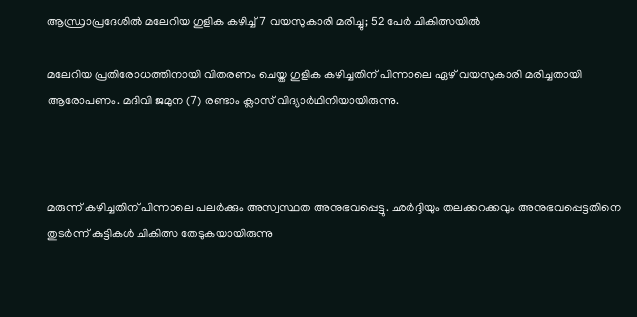ആന്ധ്രാപ്രദേശില്‍ മലേറിയ ഗുളിക കഴിച്ച് 7 വയസുകാരി മരിച്ചു; 52 പേര്‍ ചികിത്സയില്‍

മലേറിയ പ്രതിരോധത്തിനായി വിതരണം ചെയ്ത ഗുളിക കഴിച്ചതിന് പിന്നാലെ ഏഴ് വയസുകാരി മരിച്ചതായി ആരോപണം. മദിവി ജമുന (7) രണ്ടാം ക്ലാസ് വിദ്യാര്‍ഥിനിയായിരുന്നു.



മരുന്ന് കഴിച്ചതിന് പിന്നാലെ പലര്‍ക്കും അസ്വസ്ഥത അനുഭവപ്പെട്ടു. ഛര്‍ദ്ദിയും തലക്കറക്കവും അനുഭവപ്പെട്ടതിനെ തുടര്‍ന്ന് കുട്ടികള്‍ ചികിത്സ തേടുകയായിരുന്നു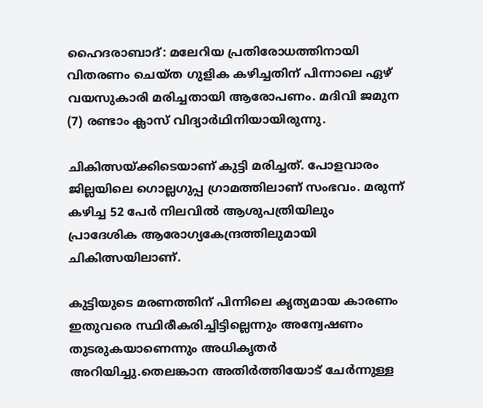ഹൈദരാബാദ്: മലേറിയ പ്രതിരോധത്തിനായി വിതരണം ചെയ്ത ഗുളിക കഴിച്ചതിന് പിന്നാലെ ഏഴ് വയസുകാരി മരിച്ചതായി ആരോപണം. മദിവി ജമുന (7) രണ്ടാം ക്ലാസ് വിദ്യാര്‍ഥിനിയായിരുന്നു.

ചികിത്സയ്ക്കിടെയാണ് കുട്ടി മരിച്ചത്. പോളവാരം ജില്ലയിലെ ഗൊല്ലഗുപ്പ ഗ്രാമത്തിലാണ് സംഭവം. മരുന്ന് കഴിച്ച 52 പേര്‍ നിലവില്‍ ആശുപത്രിയിലും പ്രാദേശിക ആരോഗ്യകേന്ദ്രത്തിലുമായി ചികിത്സയിലാണ്.

കുട്ടിയുടെ മരണത്തിന് പിന്നിലെ കൃത്യമായ കാരണം ഇതുവരെ സ്ഥിരീകരിച്ചിട്ടില്ലെന്നും അന്വേഷണം തുടരുകയാണെന്നും അധികൃതര്‍ അറിയിച്ചു.തെലങ്കാന അതിര്‍ത്തിയോട് ചേര്‍ന്നുള്ള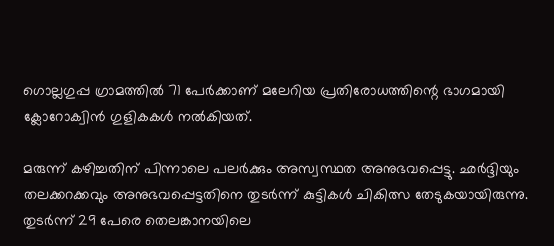ഗൊല്ലഗുപ്പ ഗ്രാമത്തില്‍ 71 പേര്‍ക്കാണ് മലേറിയ പ്രതിരോധത്തിന്റെ ഭാഗമായി ക്ലോറോക്വിന്‍ ഗുളികകള്‍ നല്‍കിയത്.

മരുന്ന് കഴിച്ചതിന് പിന്നാലെ പലര്‍ക്കും അസ്വസ്ഥത അനുഭവപ്പെട്ടു. ഛര്‍ദ്ദിയും തലക്കറക്കവും അനുഭവപ്പെട്ടതിനെ തുടര്‍ന്ന് കുട്ടികള്‍ ചികിത്സ തേടുകയായിരുന്നു. തുടര്‍ന്ന് 29 പേരെ തെലങ്കാനയിലെ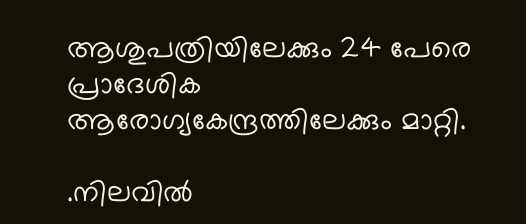ആശുപത്രിയിലേക്കും 24 പേരെ പ്രാദേശിക ആരോഗ്യകേന്ദ്രത്തിലേക്കും മാറ്റി.

.നിലവില്‍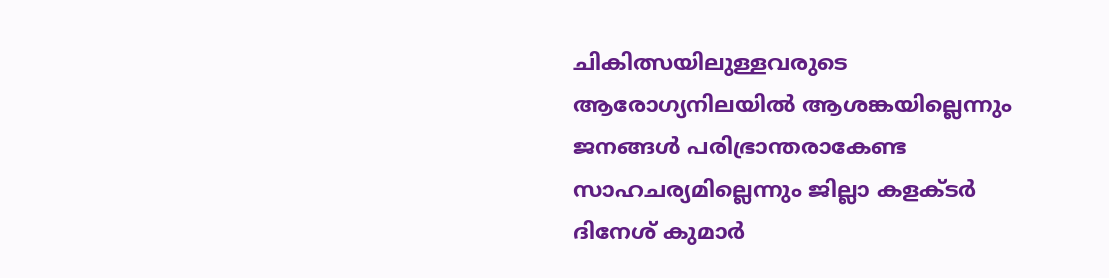ചികിത്സയിലുള്ളവരുടെ ആരോഗ്യനിലയില്‍ ആശങ്കയില്ലെന്നും ജനങ്ങള്‍ പരിഭ്രാന്തരാകേണ്ട സാഹചര്യമില്ലെന്നും ജില്ലാ കളക്ടര്‍ ദിനേശ് കുമാര്‍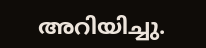അറിയിച്ചു.